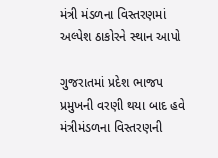મંત્રી મંડળના વિસ્તરણમાં અલ્પેશ ઠાકોરને સ્થાન આપો

ગુજરાતમાં પ્રદેશ ભાજપ પ્રમુખની વરણી થયા બાદ હવે મંત્રીમંડળના વિસ્તરણની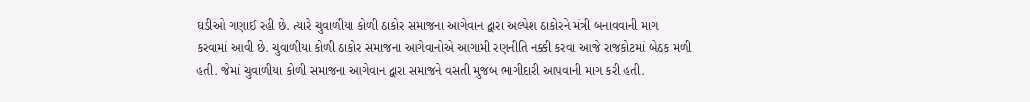ઘડીઓ ગણાઈ રહી છે. ત્યારે ચુવાળીયા કોળી ઠાકોર સમાજના આગેવાન દ્વારા અલ્પેશ ઠાકોરને મંત્રી બનાવવાની માગ કરવામાં આવી છે. ચુવાળીયા કોળી ઠાકોર સમાજના આગેવાનોએ આગામી રણનીતિ નક્કી કરવા આજે રાજકોટમાં બેઠક મળી હતી. જેમાં ચુવાળીયા કોળી સમાજના આગેવાન દ્વારા સમાજને વસતી મુજબ ભાગીદારી આપવાની માગ કરી હતી.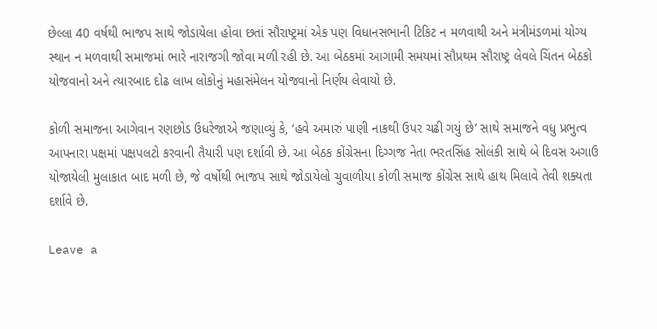છેલ્લા 40 વર્ષથી ભાજપ સાથે જોડાયેલા હોવા છતાં સૌરાષ્ટ્રમાં એક પણ વિધાનસભાની ટિકિટ ન મળવાથી અને મંત્રીમંડળમાં યોગ્ય સ્થાન ન મળવાથી સમાજમાં ભારે નારાજગી જોવા મળી રહી છે. આ બેઠકમાં આગામી સમયમાં સૌપ્રથમ સૌરાષ્ટ્ર લેવલે ચિંતન બેઠકો યોજવાનો અને ત્યારબાદ દોઢ લાખ લોકોનું મહાસંમેલન યોજવાનો નિર્ણય લેવાયો છે.

કોળી સમાજના આગેવાન રણછોડ ઉધરેજાએ જણાવ્યું કે, ‘હવે અમારું પાણી નાકથી ઉપર ચઢી ગયું છે’ સાથે સમાજને વધુ પ્રભુત્વ આપનારા પક્ષમાં પક્ષપલટો કરવાની તૈયારી પણ દર્શાવી છે. આ બેઠક કોંગ્રેસના દિગ્ગજ નેતા ભરતસિંહ સોલંકી સાથે બે દિવસ અગાઉ યોજાયેલી મુલાકાત બાદ મળી છે, જે વર્ષોથી ભાજપ સાથે જોડાયેલો ચુવાળીયા કોળી સમાજ કોંગ્રેસ સાથે હાથ મિલાવે તેવી શક્યતા દર્શાવે છે.

Leave a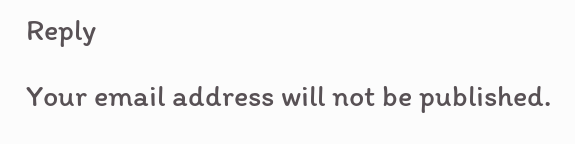Reply

Your email address will not be published.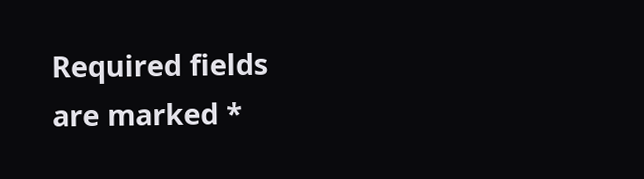Required fields are marked *